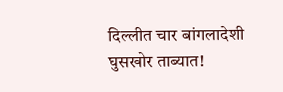दिल्लीत चार बांगलादेशी घुसखोर ताब्यात!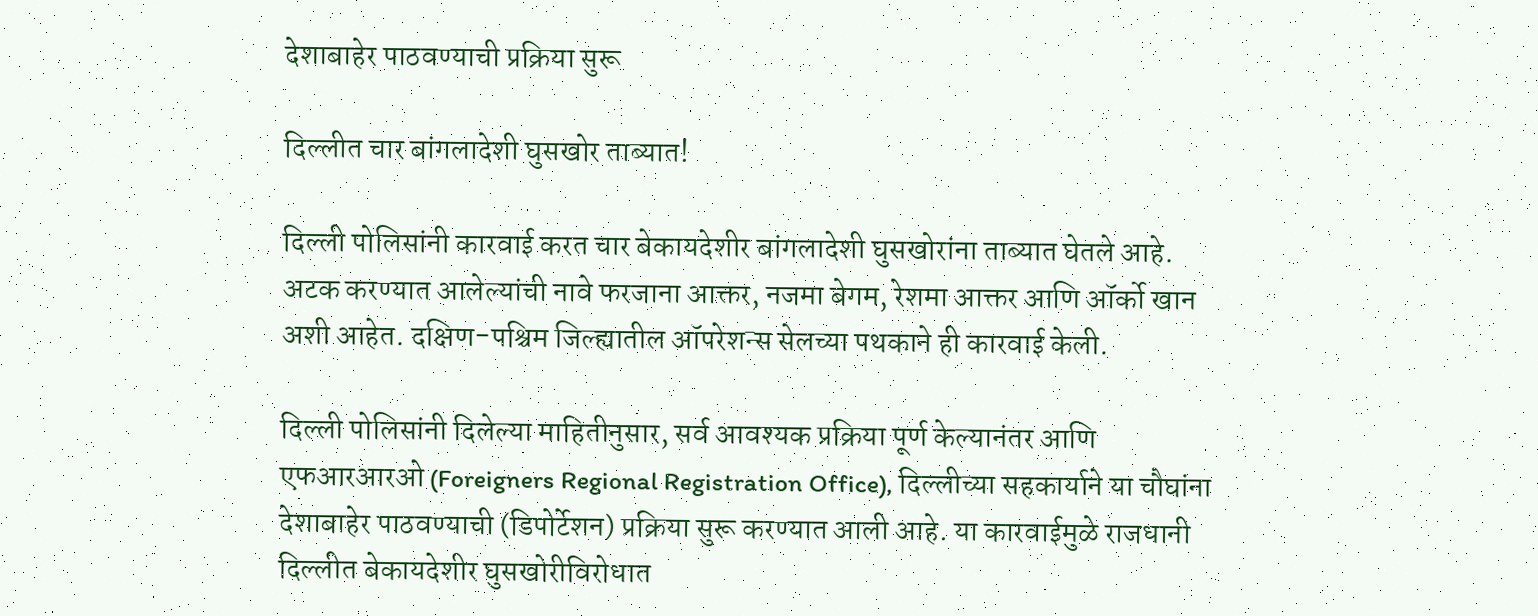देशाबाहेर पाठवण्याची प्रक्रिया सुरू

दिल्लीत चार बांगलादेशी घुसखोर ताब्यात!

दिल्ली पोलिसांनी कारवाई करत चार बेकायदेशीर बांगलादेशी घुसखोरांना ताब्यात घेतले आहे. अटक करण्यात आलेल्यांची नावे फरजाना आक्तर, नजमा बेगम, रेशमा आक्तर आणि ऑर्को खान अशी आहेत. दक्षिण-पश्चिम जिल्ह्यातील ऑपरेशन्स सेलच्या पथकाने ही कारवाई केली.

दिल्ली पोलिसांनी दिलेल्या माहितीनुसार, सर्व आवश्यक प्रक्रिया पूर्ण केल्यानंतर आणि एफआरआरओ (Foreigners Regional Registration Office), दिल्लीच्या सहकार्याने या चौघांना देशाबाहेर पाठवण्याची (डिपोर्टेशन) प्रक्रिया सुरू करण्यात आली आहे. या कारवाईमुळे राजधानी दिल्लीत बेकायदेशीर घुसखोरीविरोधात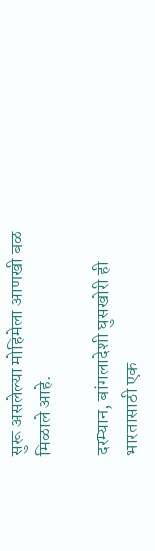सुरू असलेल्या मोहिमेला आणखी बळ मिळाले आहे.

दरम्यान, बांगलादेशी घुसखोरी ही भारतासाठी एक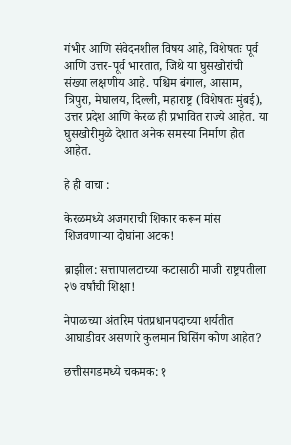गंभीर आणि संवेदनशील विषय आहे, विशेषतः पूर्व आणि उत्तर-पूर्व भारतात, जिथे या घुसखोरांची संख्या लक्षणीय आहे. पश्चिम बंगाल, आसाम, त्रिपुरा, मेघालय, दिल्ली, महाराष्ट्र (विशेषतः मुंबई), उत्तर प्रदेश आणि केरळ ही प्रभावित राज्ये आहेत. या घुसखोरीमुळे देशात अनेक समस्या निर्माण होत आहेत.

हे ही वाचा :

केरळमध्ये अजगराची शिकार करून मांस शिजवणाऱ्या दोघांना अटक!

ब्राझील: सत्तापालटाच्या कटासाठी माजी राष्ट्रपतीला २७ वर्षांची शिक्षा!

नेपाळच्या अंतरिम पंतप्रधानपदाच्या शर्यतीत आघाडीवर असणारे कुलमान घिसिंग कोण आहेत?

छत्तीसगडमध्ये चकमक: १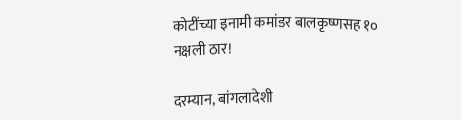कोटींच्या इनामी कमांडर बालकृष्णसह १० नक्षली ठार!

दरम्यान, बांगलादेशी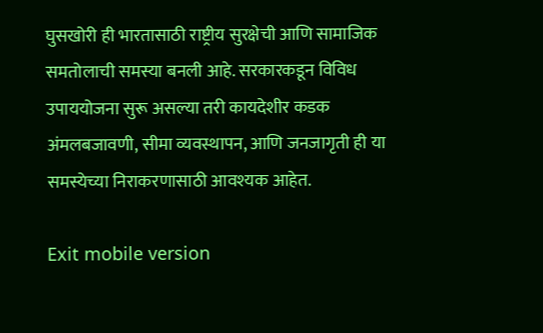घुसखोरी ही भारतासाठी राष्ट्रीय सुरक्षेची आणि सामाजिक समतोलाची समस्या बनली आहे. सरकारकडून विविध उपाययोजना सुरू असल्या तरी कायदेशीर कडक अंमलबजावणी, सीमा व्यवस्थापन, आणि जनजागृती ही या समस्येच्या निराकरणासाठी आवश्यक आहेत.

Exit mobile version